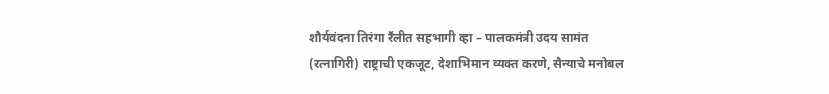शौर्यवंदना तिरंगा रॕलीत सहभागी व्हा – पालकमंत्री उदय सामंत
(रत्नागिरी) राष्ट्राची एकजूट, देशाभिमान व्यक्त करणे, सैन्याचे मनोबल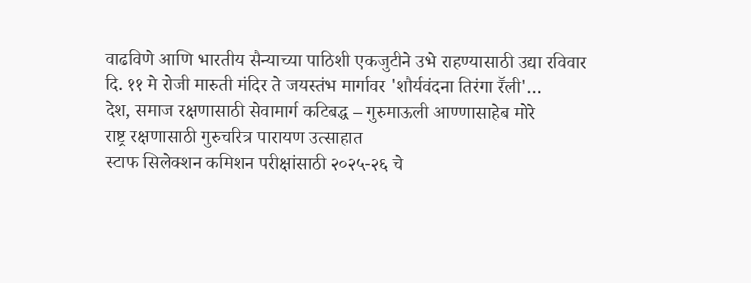वाढविणे आणि भारतीय सैन्याच्या पाठिशी एकजुटीने उभे राहण्यासाठी उद्या रविवार दि. ११ मे रोजी मारुती मंदिर ते जयस्तंभ मार्गावर 'शौर्यवंदना तिरंगा रॕली'…
देश, समाज रक्षणासाठी सेवामार्ग कटिबद्ध – गुरुमाऊली आण्णासाहेब मोरे
राष्ट्र रक्षणासाठी गुरुचरित्र पारायण उत्साहात
स्टाफ सिलेक्शन कमिशन परीक्षांसाठी २०२५-२६ चे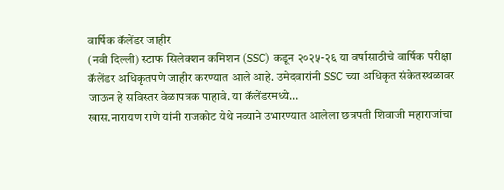वार्षिक कॅलेंडर जाहीर
(नवी दिल्ली) स्टाफ सिलेक्शन कमिशन (SSC) कडून २०२५-२६ या वर्षासाठीचे वार्षिक परीक्षा कॅलेंडर अधिकृतपणे जाहीर करण्यात आले आहे. उमेदवारांनी SSC च्या अधिकृत संकेतस्थळावर जाऊन हे सविस्तर वेळापत्रक पाहावे. या कॅलेंडरमध्ये…
खास.नारायण राणे यांनी राजकोट येथे नव्याने उभारण्यात आलेला छत्रपती शिवाजी महाराजांचा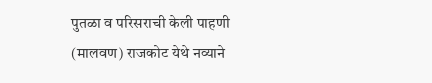पुतळा व परिसराची केली पाहणी
(मालवण) राजकोट येथे नव्याने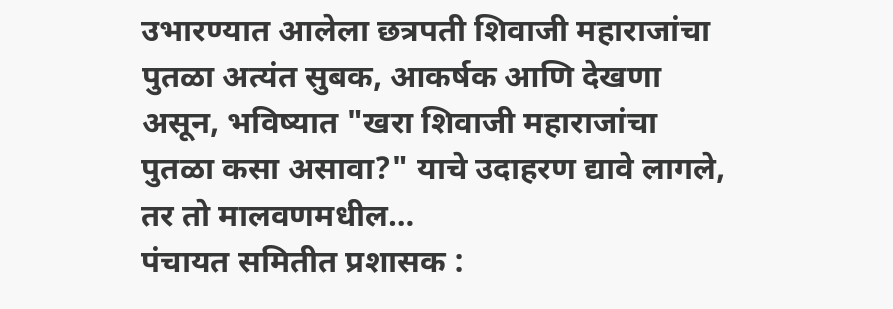उभारण्यात आलेला छत्रपती शिवाजी महाराजांचा पुतळा अत्यंत सुबक, आकर्षक आणि देखणा असून, भविष्यात "खरा शिवाजी महाराजांचा पुतळा कसा असावा?" याचे उदाहरण द्यावे लागले, तर तो मालवणमधील…
पंचायत समितीत प्रशासक :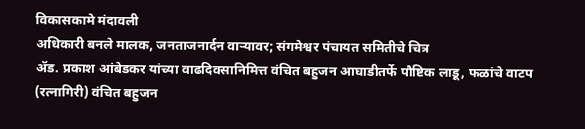विकासकामे मंदावली
अधिकारी बनले मालक, जनताजनार्दन वाऱ्यावर; संगमेश्वर पंचायत समितीचे चित्र
ॲड. प्रकाश आंबेडकर यांच्या वाढदिवसानिमित्त वंचित बहुजन आघाडीतर्फे पौष्टिक लाडू, फळांचे वाटप
(रत्नागिरी) वंचित बहुजन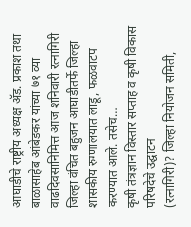आघाडीचे राष्ट्रीय अध्यक्ष ॲड. प्रकाश तथा बाळासाहेब आंबेडकर यांच्या ७१ व्या वाढदिवसानिमित्त आज शनिवारी रत्नागिरी जिल्हा वंचित बहुजन आघाडीतर्फे जिल्हा शासकीय रुग्णालयात लाडू, फळवाटप करण्यात आले. तसेच…
कृषी तंत्रज्ञान विस्तार सप्ताह व कृषी विकास परिषदेचे उद्घाटन
(रत्नागिरी)? जिल्हा नियोजन समिती,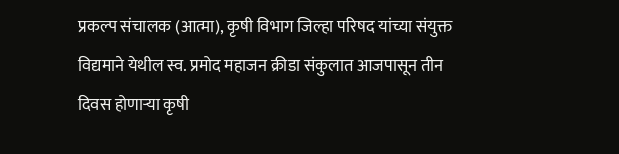प्रकल्प संचालक (आत्मा), कृषी विभाग जिल्हा परिषद यांच्या संयुक्त विद्यमाने येथील स्व. प्रमोद महाजन क्रीडा संकुलात आजपासून तीन दिवस होणाऱ्या कृषी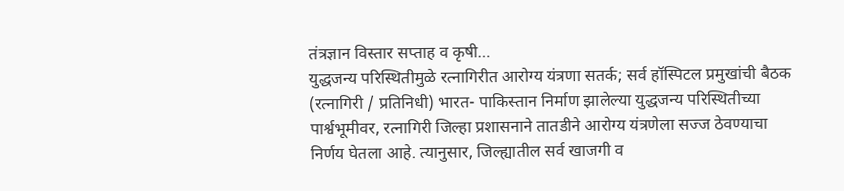तंत्रज्ञान विस्तार सप्ताह व कृषी…
युद्धजन्य परिस्थितीमुळे रत्नागिरीत आरोग्य यंत्रणा सतर्क; सर्व हॉस्पिटल प्रमुखांची बैठक
(रत्नागिरी / प्रतिनिधी) भारत- पाकिस्तान निर्माण झालेल्या युद्धजन्य परिस्थितीच्या पार्श्वभूमीवर, रत्नागिरी जिल्हा प्रशासनाने तातडीने आरोग्य यंत्रणेला सज्ज ठेवण्याचा निर्णय घेतला आहे. त्यानुसार, जिल्ह्यातील सर्व खाजगी व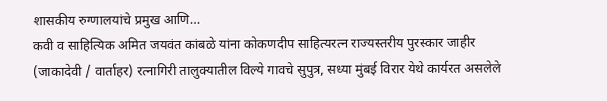शासकीय रुग्णालयांचे प्रमुख आणि…
कवी व साहित्यिक अमित जयवंत कांबळे यांना कोकणदीप साहित्यरत्न राज्यस्तरीय पुरस्कार जाहीर
(जाकादेवी / वार्ताहर) रत्नागिरी तालुक्यातील विल्ये गावचे सुपुत्र, सध्या मुंबई विरार येथे कार्यरत असलेले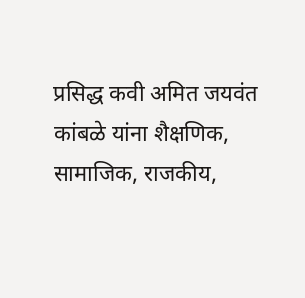प्रसिद्ध कवी अमित जयवंत कांबळे यांना शैक्षणिक, सामाजिक, राजकीय,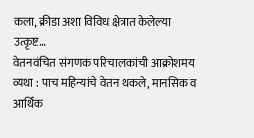कला, क्रीडा अशा विविध क्षेत्रात केलेल्या उत्कृष्ट…
वेतनवंचित संगणक परिचालकांची आक्रोशमय व्यथा : पाच महिन्यांचे वेतन थकले, मानसिक व आर्थिक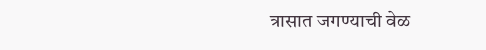त्रासात जगण्याची वेळ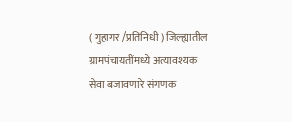( गुहागर /प्रतिनिधी ) जिल्ह्यातील ग्रामपंचायतींमध्ये अत्यावश्यक सेवा बजावणारे संगणक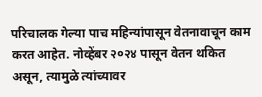परिचालक गेल्या पाच महिन्यांपासून वेतनावाचून काम करत आहेत. नोव्हेंबर २०२४ पासून वेतन थकित असून, त्यामुळे त्यांच्यावर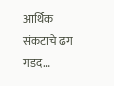आर्थिक संकटाचे ढग गडद…